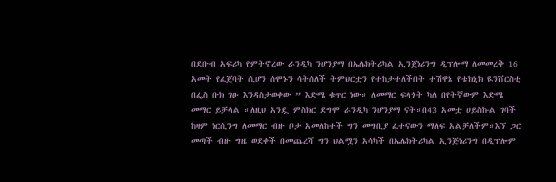በደቡብ አፍሪካ የምትኖረው ራንዲካ ንሆንያማ በኤሌክትሪካል ኢንጀነሪንግ ዲፕሎማ ለመመረቅ 16 አመት የፈጀባት ሲሆን ሰሞኑን ሳትሰለች ትምህርቷን የተከታተለችበት ተሽዋኔ የቴክኒክ ዪንቨርስቲ በፌስ ቡክ ገፁ እንዳስታወቀው ” እድሜ ቁጥር ነው። ለመማር ፍላጎት ካለ በየትኛውም እድሜ መማር ይቻላል ።ለዚህ አንዷ ምስክር ደግሞ ራንዲካ ንሆንያማ ናት።በ43 አመቷ ሀይስኩል ገባች ከዛም ነርሲንግ ለመማር ብዙ ቦታ አመለከተች ግን መግቢያ ፈተናውን ማለፍ አልቻለችም።እኘ ጋር መጣች ብዙ ግዜ ወደቀች በመጨረሻ ግን ህልሟን አሳካች በኤሌክትሪካል ኢንጅነሪንግ በዲፕሎም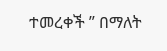ተመረቀች ” በማለት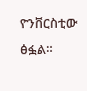ዮንቨርስቲው ፅፏል።